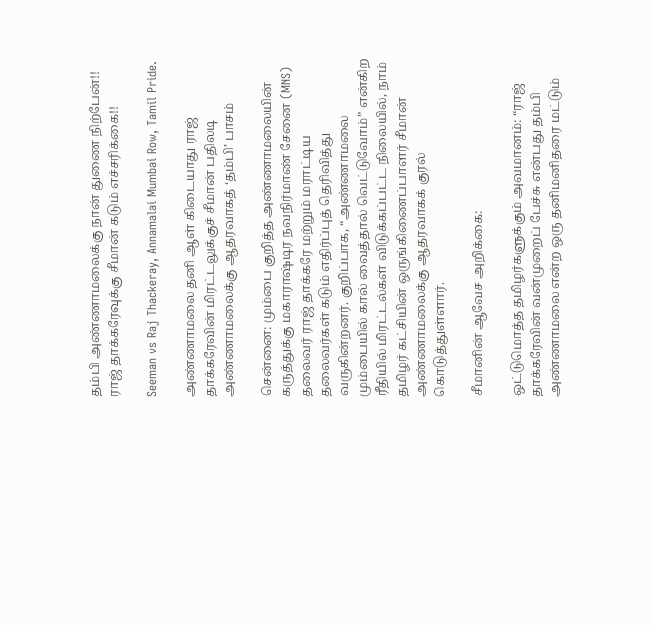தம்பி அண்ணாமலைக்கு நான் துணை நிற்பேன்!! ராஜ் தாக்கரேவுக்கு சீமான் கடும் எச்சரிக்கை!!

Seeman vs Raj Thackeray, Annamalai Mumbai Row, Tamil Pride.

அண்ணாமலை தனி ஆள் கிடையாது ராஜ் தாக்கரேவின் மிரட்டலுக்குச் சீமான் பதிலடி அண்ணாமலைக்கு ஆதரவாகத் ‘தம்பி’ பாசம்

சென்னை: மும்பை குறித்த அண்ணாமலையின் கருத்துக்கு மகாராஷ்டிர நவநிர்மாண் சேனை (MNS) தலைவர் ராஜ் தாக்கரே மற்றும் மராட்டிய தலைவர்கள் கடும் எதிர்ப்புத் தெரிவித்து வருகின்றனர். குறிப்பாக, “அண்ணாமலை மும்பையில் கால் வைத்தால் வெட்டுவோம்” என்கிற ரீதியில் மிரட்டல்கள் விடுக்கப்பட்ட நிலையில், நாம் தமிழர் கட்சியின் ஒருங்கிணைப்பாளர் சீமான் அண்ணாமலைக்கு ஆதரவாகக் குரல் கொடுத்துள்ளார்.

சீமானின் ஆவேச அறிக்கை:

ஒட்டுமொத்த தமிழர்களுக்கும் அவமானம்: “ராஜ் தாக்கரேவின் வன்முறைப் பேச்சு என்பது தம்பி அண்ணாமலை என்ற ஒரு தனிமனிதரை மட்டும்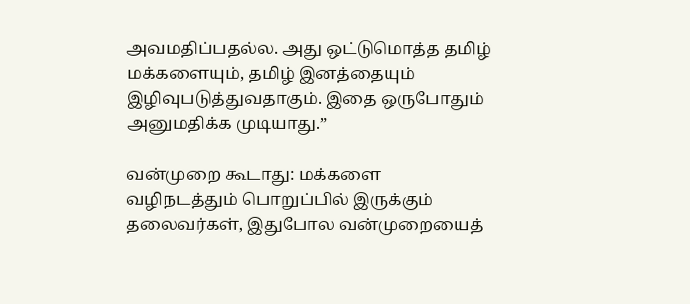அவமதிப்பதல்ல. அது ஒட்டுமொத்த தமிழ் மக்களையும், தமிழ் இனத்தையும் இழிவுபடுத்துவதாகும். இதை ஒருபோதும் அனுமதிக்க முடியாது.”

வன்முறை கூடாது: மக்களை வழிநடத்தும் பொறுப்பில் இருக்கும் தலைவர்கள், இதுபோல வன்முறையைத்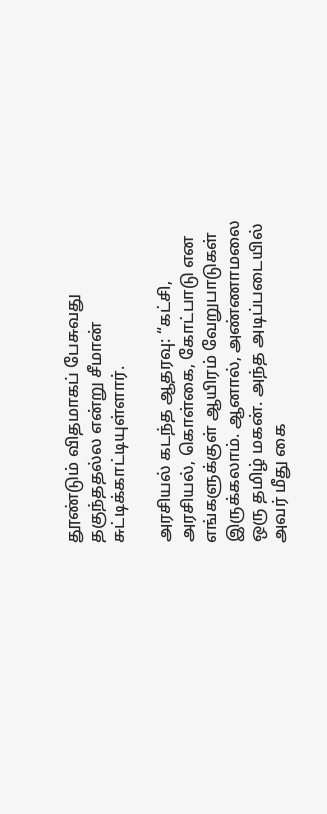தூண்டும் விதமாகப் பேசுவது தகுந்ததல்ல என்று சீமான் சுட்டிக்காட்டியுள்ளார்.

அரசியல் கடந்த ஆதரவு: “கட்சி, அரசியல், கொள்கை, கோட்பாடு என எங்களுக்குள் ஆயிரம் வேறுபாடுகள் இருக்கலாம். ஆனால், அண்ணாமலை ஒரு தமிழ் மகன். அந்த அடிப்படையில் அவர் மீது கை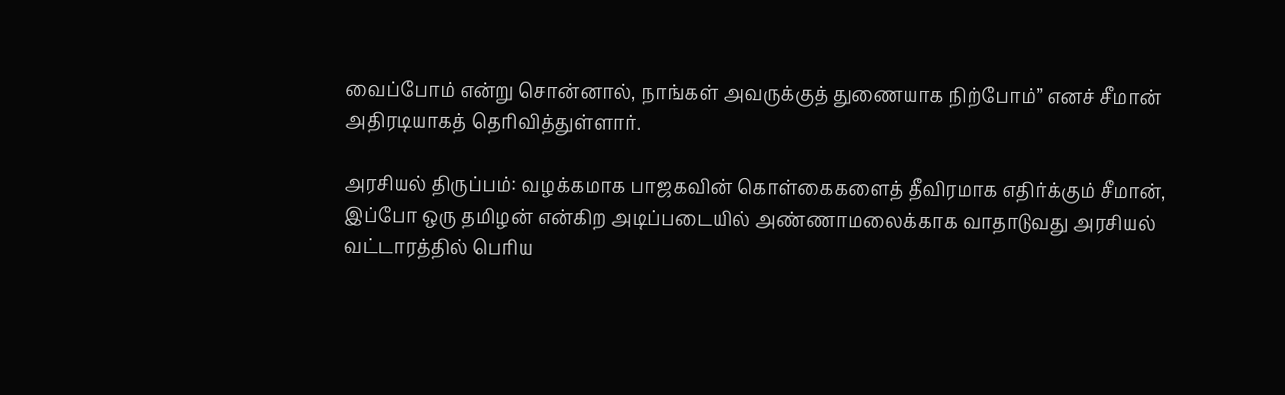வைப்போம் என்று சொன்னால், நாங்கள் அவருக்குத் துணையாக நிற்போம்” எனச் சீமான் அதிரடியாகத் தெரிவித்துள்ளார்.

அரசியல் திருப்பம்: வழக்கமாக பாஜகவின் கொள்கைகளைத் தீவிரமாக எதிர்க்கும் சீமான், இப்போ ஒரு தமிழன் என்கிற அடிப்படையில் அண்ணாமலைக்காக வாதாடுவது அரசியல் வட்டாரத்தில் பெரிய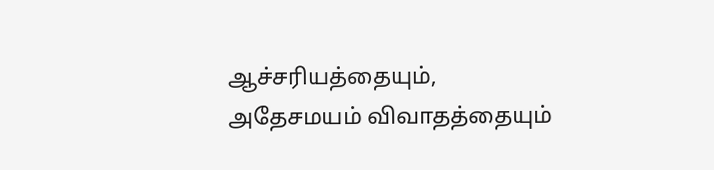ஆச்சரியத்தையும், அதேசமயம் விவாதத்தையும்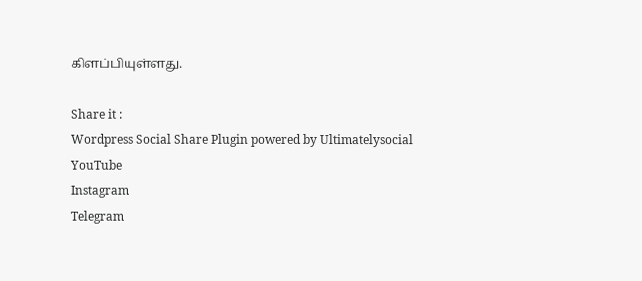கிளப்பியுள்ளது.

Share it :
Wordpress Social Share Plugin powered by Ultimatelysocial
YouTube
Instagram
Telegram